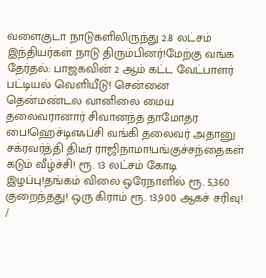வளைகுடா நாடுகளிலிருந்து 2.8 லட்சம் இந்தியர்கள் நாடு திரும்பினர்!மேற்கு வங்க தேர்தல்: பாஜகவின் 2 ஆம் கட்ட வேட்பாளர் பட்டியல் வெளியீடு! சென்னை தென்மண்டல வானிலை மைய தலைவரானார் சிவானந்த தாமோதர பை!ஹெச்டிஎஃப்சி வங்கி தலைவர் அதானு சக்ரவர்த்தி திடீர் ராஜிநாமா!பங்குச்சந்தைகள் கடும் வீழ்ச்சி! ரூ. 13 லட்சம் கோடி இழப்பு!தங்கம் விலை ஒரேநாளில் ரூ. 5,360 குறைந்தது! ஒரு கிராம் ரூ. 13,900 ஆகச் சரிவு!
/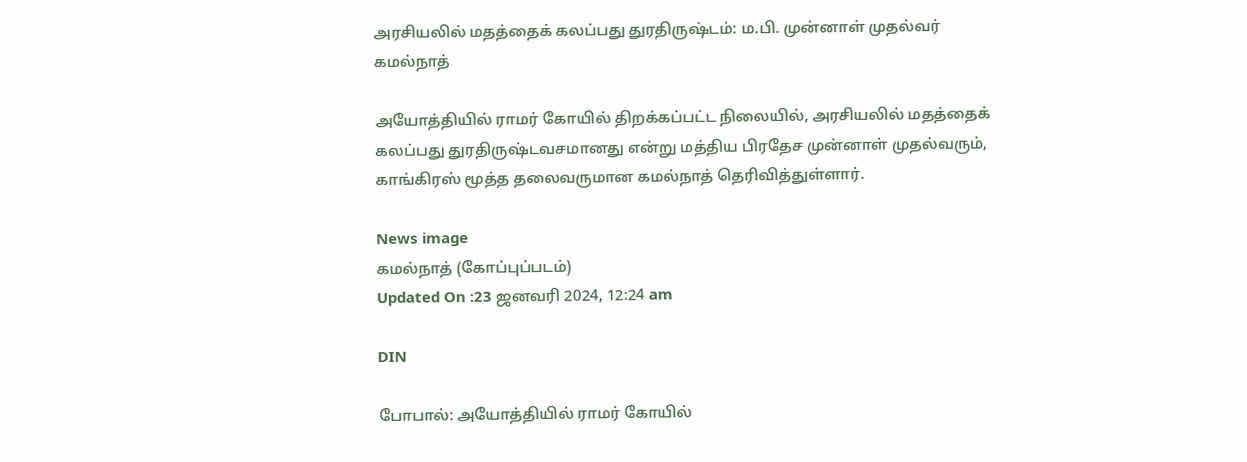அரசியலில் மதத்தைக் கலப்பது துரதிருஷ்டம்: ம.பி. முன்னாள் முதல்வர் கமல்நாத்

அயோத்தியில் ராமர் கோயில் திறக்கப்பட்ட நிலையில், அரசியலில் மதத்தைக் கலப்பது துரதிருஷ்டவசமானது என்று மத்திய பிரதேச முன்னாள் முதல்வரும், காங்கிரஸ் மூத்த தலைவருமான கமல்நாத் தெரிவித்துள்ளார்.

News image
கமல்நாத் (கோப்புப்படம்)
Updated On :23 ஜனவரி 2024, 12:24 am

DIN

போபால்: அயோத்தியில் ராமர் கோயில்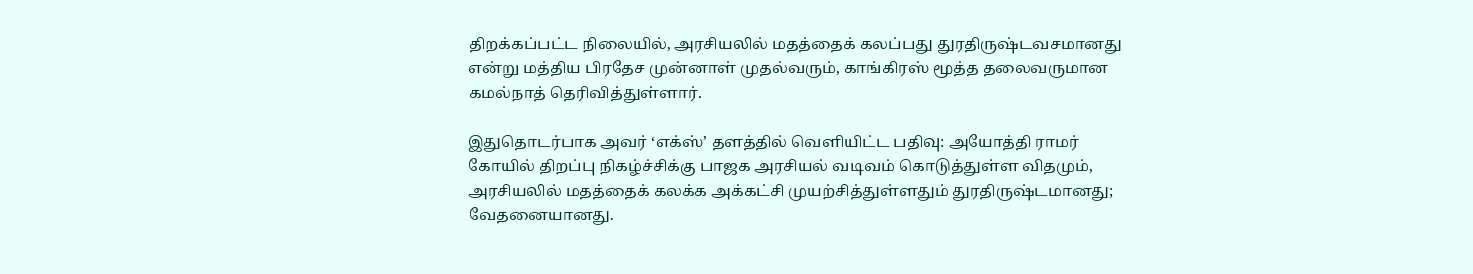திறக்கப்பட்ட நிலையில், அரசியலில் மதத்தைக் கலப்பது துரதிருஷ்டவசமானது என்று மத்திய பிரதேச முன்னாள் முதல்வரும், காங்கிரஸ் மூத்த தலைவருமான கமல்நாத் தெரிவித்துள்ளார்.

இதுதொடர்பாக அவர் ‘எக்ஸ்’ தளத்தில் வெளியிட்ட பதிவு: அயோத்தி ராமர் கோயில் திறப்பு நிகழ்ச்சிக்கு பாஜக அரசியல் வடிவம் கொடுத்துள்ள விதமும், அரசியலில் மதத்தைக் கலக்க அக்கட்சி முயற்சித்துள்ளதும் துரதிருஷ்டமானது; வேதனையானது.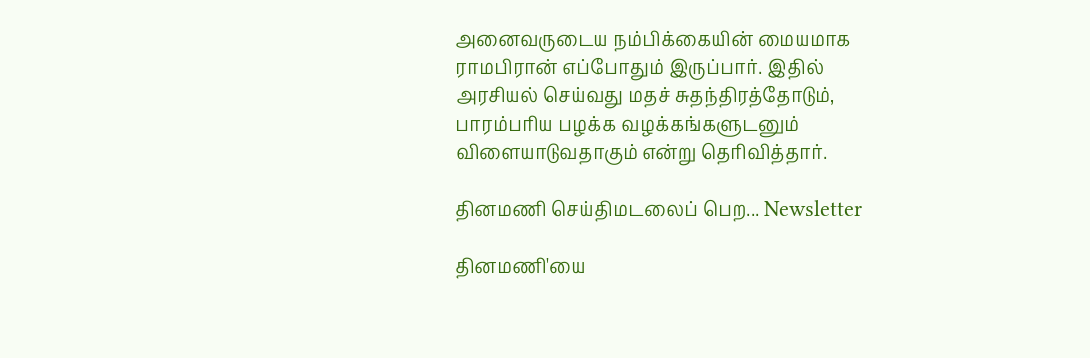அனைவருடைய நம்பிக்கையின் மையமாக ராமபிரான் எப்போதும் இருப்பார். இதில் அரசியல் செய்வது மதச் சுதந்திரத்தோடும், பாரம்பரிய பழக்க வழக்கங்களுடனும் விளையாடுவதாகும் என்று தெரிவித்தார்.

தினமணி செய்திமடலைப் பெற... Newsletter

தினமணி'யை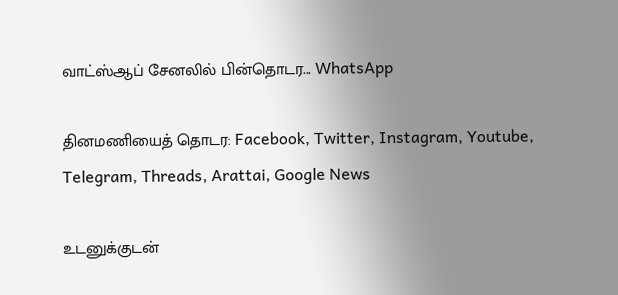வாட்ஸ்ஆப் சேனலில் பின்தொடர... WhatsApp

தினமணியைத் தொடர: Facebook, Twitter, Instagram, Youtube, Telegram, Threads, Arattai, Google News

உடனுக்குடன்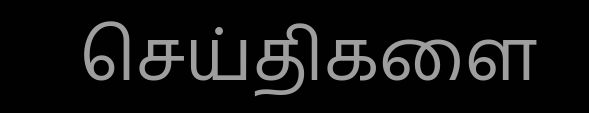செய்திகளை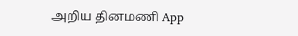அறிய தினமணி App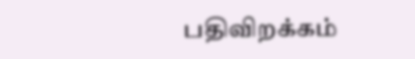பதிவிறக்கம்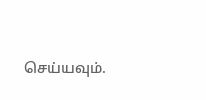செய்யவும்.